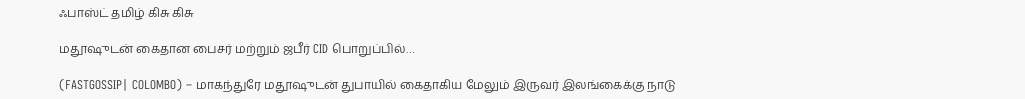ஃபாஸ்ட் தமிழ் கிசு கிசு

மதூஷுடன் கைதான பைசர் மற்றும் ஜபீர் CID பொறுப்பில்…

(FASTGOSSIP| COLOMBO) – மாகந்துரே மதூஷுடன் துபாயில் கைதாகிய மேலும் இருவர் இலங்கைக்கு நாடு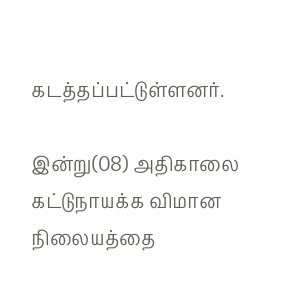கடத்தப்பட்டுள்ளனர்.

இன்று(08) அதிகாலை கட்டுநாயக்க விமான நிலையத்தை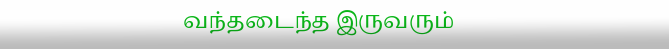வந்தடைந்த இருவரும்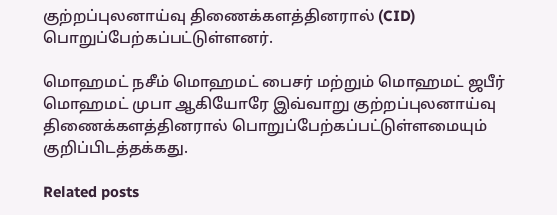குற்றப்புலனாய்வு திணைக்களத்தினரால் (CID) பொறுப்பேற்கப்பட்டுள்ளனர்.

மொஹமட் நசீம் மொஹமட் பைசர் மற்றும் மொஹமட் ஜபீர் மொஹமட் முபா ஆகியோரே இவ்வாறு குற்றப்புலனாய்வு திணைக்களத்தினரால் பொறுப்பேற்கப்பட்டுள்ளமையும் குறிப்பிடத்தக்கது.

Related posts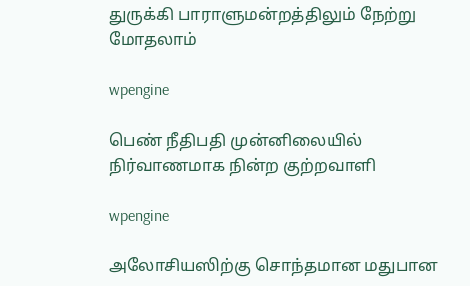துருக்கி பாராளுமன்றத்திலும் நேற்று மோதலாம்

wpengine

பெண் நீதிபதி முன்னிலையில் நிர்வாணமாக நின்ற குற்றவாளி

wpengine

அலோசியஸிற்கு சொந்தமான மதுபான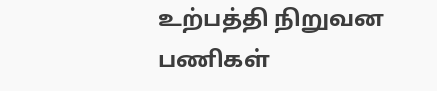உற்பத்தி நிறுவன பணிகள்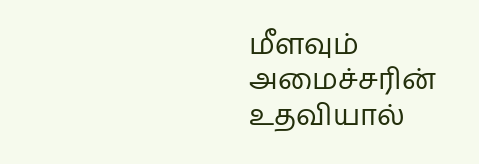மீளவும் அமைச்சரின் உதவியால்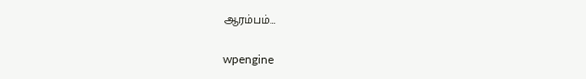ஆரம்பம்…

wpengine